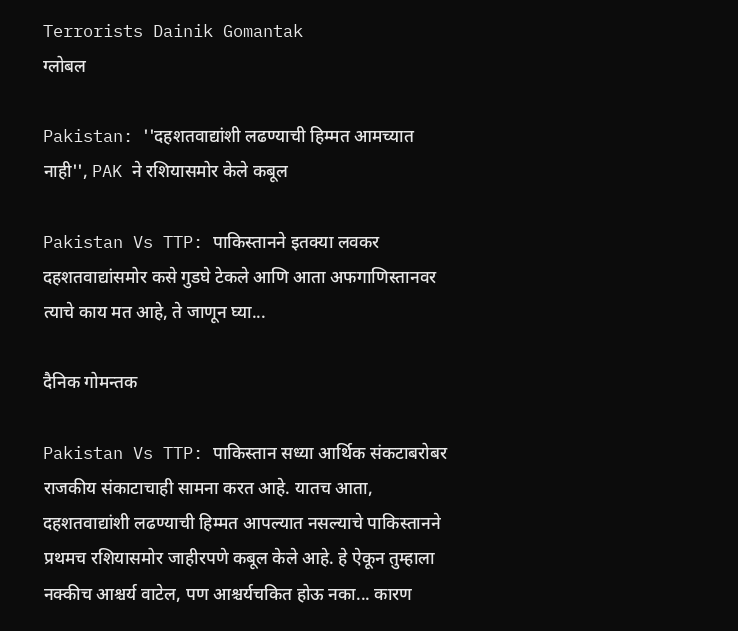Terrorists Dainik Gomantak
ग्लोबल

Pakistan: ''दहशतवाद्यांशी लढण्याची हिम्मत आमच्यात नाही'', PAK ने रशियासमोर केले कबूल

Pakistan Vs TTP: पाकिस्तानने इतक्या लवकर दहशतवाद्यांसमोर कसे गुडघे टेकले आणि आता अफगाणिस्तानवर त्याचे काय मत आहे, ते जाणून घ्या...

दैनिक गोमन्तक

Pakistan Vs TTP: पाकिस्तान सध्या आर्थिक संकटाबरोबर राजकीय संकाटाचाही सामना करत आहे. यातच आता, दहशतवाद्यांशी लढण्याची हिम्मत आपल्यात नसल्याचे पाकिस्तानने प्रथमच रशियासमोर जाहीरपणे कबूल केले आहे. हे ऐकून तुम्हाला नक्कीच आश्चर्य वाटेल, पण आश्चर्यचकित होऊ नका... कारण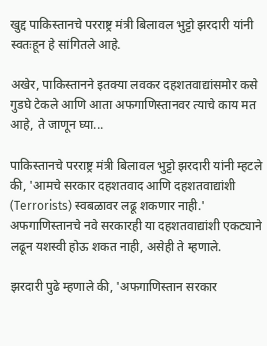खुद्द पाकिस्तानचे परराष्ट्र मंत्री बिलावल भुट्टो झरदारी यांनी स्वतःहून हे सांगितले आहे.

अखेर, पाकिस्तानने इतक्या लवकर दहशतवाद्यांसमोर कसे गुडघे टेकले आणि आता अफगाणिस्तानवर त्याचे काय मत आहे, ते जाणून घ्या...

पाकिस्तानचे परराष्ट्र मंत्री बिलावल भुट्टो झरदारी यांनी म्हटले की, 'आमचे सरकार दहशतवाद आणि दहशतवाद्यांशी (Terrorists) स्वबळावर लढू शकणार नाही.' अफगाणिस्तानचे नवे सरकारही या दहशतवाद्यांशी एकट्याने लढून यशस्वी होऊ शकत नाही, असेही ते म्हणाले.

झरदारी पुढे म्हणाले की, 'अफगाणिस्तान सरकार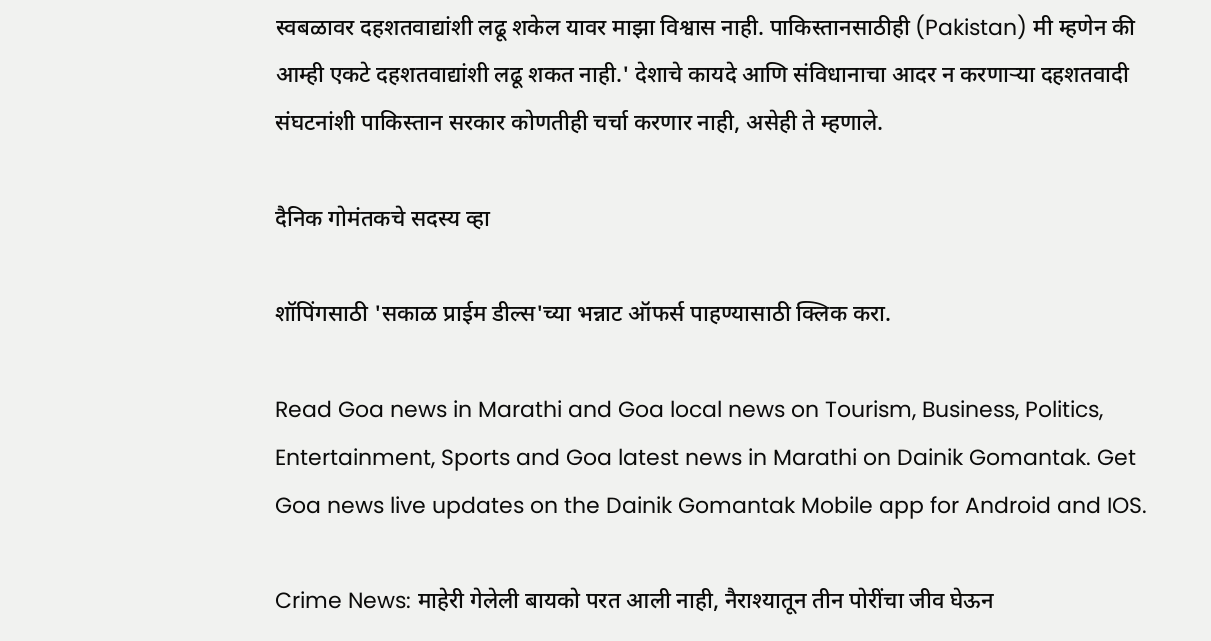स्वबळावर दहशतवाद्यांशी लढू शकेल यावर माझा विश्वास नाही. पाकिस्तानसाठीही (Pakistan) मी म्हणेन की आम्ही एकटे दहशतवाद्यांशी लढू शकत नाही.' देशाचे कायदे आणि संविधानाचा आदर न करणाऱ्या दहशतवादी संघटनांशी पाकिस्तान सरकार कोणतीही चर्चा करणार नाही, असेही ते म्हणाले.

दैनिक गोमंतकचे सदस्य व्हा

शॉपिंगसाठी 'सकाळ प्राईम डील्स'च्या भन्नाट ऑफर्स पाहण्यासाठी क्लिक करा.

Read Goa news in Marathi and Goa local news on Tourism, Business, Politics, Entertainment, Sports and Goa latest news in Marathi on Dainik Gomantak. Get Goa news live updates on the Dainik Gomantak Mobile app for Android and IOS.

Crime News: माहेरी गेलेली बायको परत आली नाही, नैराश्यातून तीन पोरींचा जीव घेऊन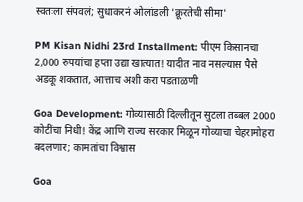स्वतःला संपवलं; सुधाकरनं ओलांडली 'क्रूरतेची सीमा'

PM Kisan Nidhi 23rd Installment: पीएम किसानचा 2,000 रुपयांचा हप्ता उद्या खात्यात! यादीत नाव नसल्यास पैसे अडकू शकतात, आत्ताच अशी करा पडताळणी

Goa Development: गोव्यासाठी दिल्लीतून सुटला तब्बल 2000 कोटींचा निधी! केंद्र आणि राज्य सरकार मिळून गोव्याचा चेहरामोहरा बदलणार; कामतांचा विश्वास

Goa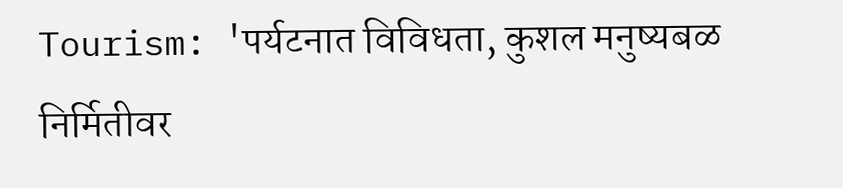Tourism: 'पर्यटनात विविधता, कुशल मनुष्यबळ निर्मितीवर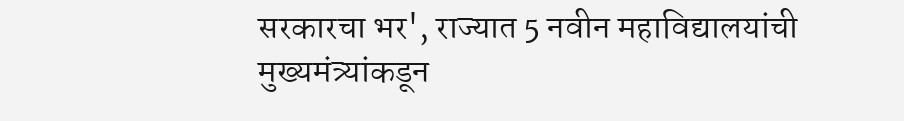सरकारचा भर', राज्यात 5 नवीन महाविद्यालयांची मुख्यमंत्र्यांकडून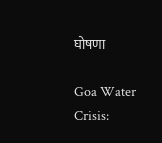घोषणा

Goa Water Crisis: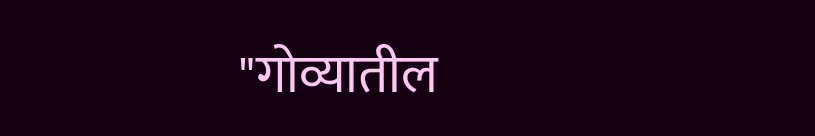"गोव्यातील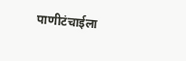पाणीटंचाईला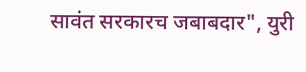सावंत सरकारच जबाबदार", युरी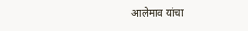आलेमाव यांचा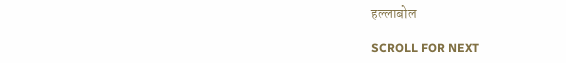हल्लाबोल

SCROLL FOR NEXT